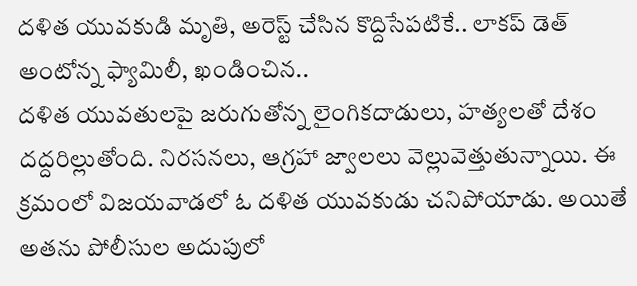దళిత యువకుడి మృతి, అరెస్ట్ చేసిన కొద్దిసేపటికే.. లాకప్ డెత్ అంటోన్న ఫ్యామిలీ, ఖండించిన..
దళిత యువతులపై జరుగుతోన్న లైంగికదాడులు, హత్యలతో దేశం దద్దరిల్లుతోంది. నిరసనలు, ఆగ్రహా జ్వాలలు వెల్లువెత్తుతున్నాయి. ఈ క్రమంలో విజయవాడలో ఓ దళిత యువకుడు చనిపోయాడు. అయితే అతను పోలీసుల అదుపులో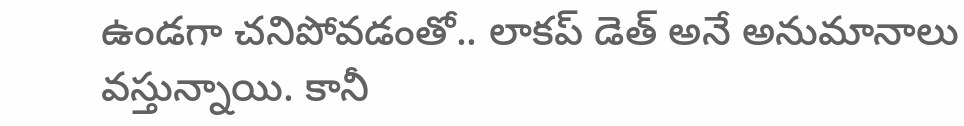ఉండగా చనిపోవడంతో.. లాకప్ డెత్ అనే అనుమానాలు వస్తున్నాయి. కానీ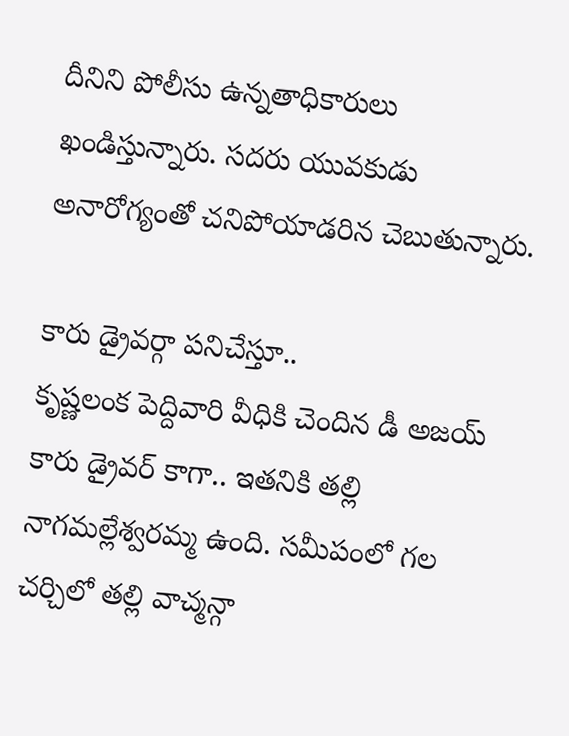దీనిని పోలీసు ఉన్నతాధికారులు ఖండిస్తున్నారు. సదరు యువకుడు అనారోగ్యంతో చనిపోయాడరిన చెబుతున్నారు.

కారు డ్రైవర్గా పనిచేస్తూ..
కృష్ణలంక పెద్దివారి వీధికి చెందిన డీ అజయ్ కారు డ్రైవర్ కాగా.. ఇతనికి తల్లి నాగమల్లేశ్వరమ్మ ఉంది. సమీపంలో గల చర్చిలో తల్లి వాచ్మన్గా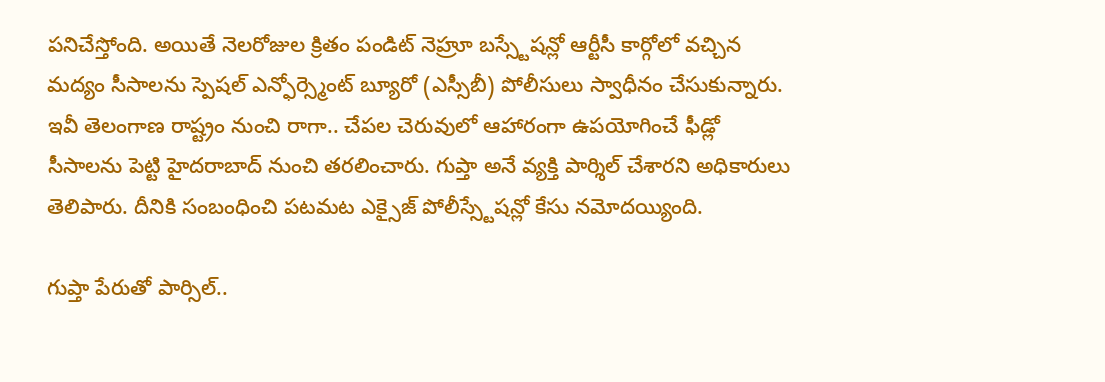పనిచేస్తోంది. అయితే నెలరోజుల క్రితం పండిట్ నెహ్రూ బస్స్టేషన్లో ఆర్టీసీ కార్గోలో వచ్చిన మద్యం సీసాలను స్పెషల్ ఎన్ఫోర్స్మెంట్ బ్యూరో (ఎస్సీబీ) పోలీసులు స్వాధీనం చేసుకున్నారు. ఇవీ తెలంగాణ రాష్ట్రం నుంచి రాగా.. చేపల చెరువులో ఆహారంగా ఉపయోగించే ఫీడ్లో సీసాలను పెట్టి హైదరాబాద్ నుంచి తరలించారు. గుప్తా అనే వ్యక్తి పార్శిల్ చేశారని అధికారులు తెలిపారు. దీనికి సంబంధించి పటమట ఎక్సైజ్ పోలీస్స్టేషన్లో కేసు నమోదయ్యింది.

గుప్తా పేరుతో పార్సిల్..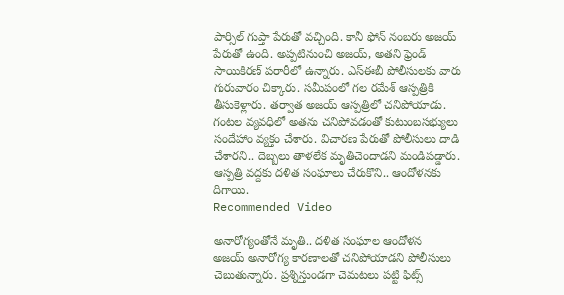పార్సిల్ గుప్తా పేరుతో వచ్చింది. కానీ ఫోన్ నంబరు అజయ్ పేరుతో ఉంది. అప్పటినుంచి అజయ్, అతని ఫ్రెండ్ సాయికిరణ్ పరారీలో ఉన్నారు. ఎస్ఈబీ పోలీసులకు వారు గురువారం చిక్కారు. సమీపంలో గల రమేశ్ ఆస్పత్రికి తీసుకెళ్లారు. తర్వాత అజయ్ ఆస్పత్రిలో చనిపోయాడు. గంటల వ్యవధిలో అతను చనిపోవడంతో కుటుంబసభ్యులు సందేహాం వ్యక్తం చేశారు. విచారణ పేరుతో పోలీసులు దాడి చేశారని.. దెబ్బలు తాళలేక మృతిచెందాడని మండిపడ్డారు. ఆస్పత్రి వద్దకు దళిత సంఘాలు చేరుకొని.. ఆందోళనకు దిగాయి.
Recommended Video

అనారోగ్యంతోనే మృతి.. దళిత సంఘాల ఆందోళన
అజయ్ అనారోగ్య కారణాలతో చనిపోయాడని పోలీసులు చెబుతున్నారు. ప్రశ్నిస్తుండగా చెమటలు పట్టి ఫిట్స్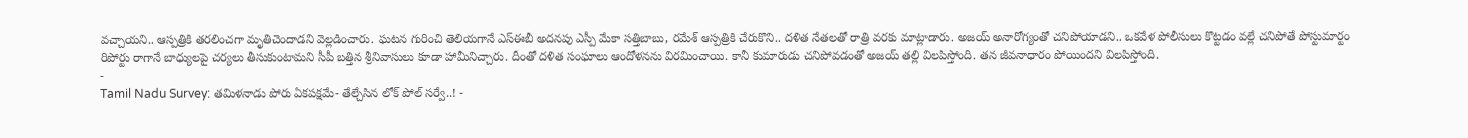వచ్చాయని.. ఆస్పత్రికి తరలించగా మృతిచెందాడని వెల్లడించారు. ఘటన గురించి తెలియగానే ఎస్ఈబీ అదనపు ఎస్పీ మేకా సత్తిబాబు, రమేశ్ ఆస్పత్రికి చేరుకొని.. దళిత నేతలతో రాత్రి వరకు మాట్లాడారు. అజయ్ అనారోగ్యంతో చనిపోయాడని.. ఒకవేళ పోలీసులు కొట్టడం వల్లే చనిపోతే పోస్టుమార్టం రిపోర్టు రాగానే బాధ్యులపై చర్యలు తీసుకుంటామని సీపీ బత్తిన శ్రీనివాసులు కూడా హామీనిచ్చారు. దీంతో దళిత సంఘాలు ఆందోళనను విరమించాయి. కానీ కుమారుడు చనిపోవడంతో అజయ్ తల్లి విలపిస్తోంది. తన జీవనాధారం పోయిందని విలపిస్తోంది.
-
Tamil Nadu Survey: తమిళనాడు పోరు ఏకపక్షమే- తేల్చేసిన లోక్ పోల్ సర్వే..! -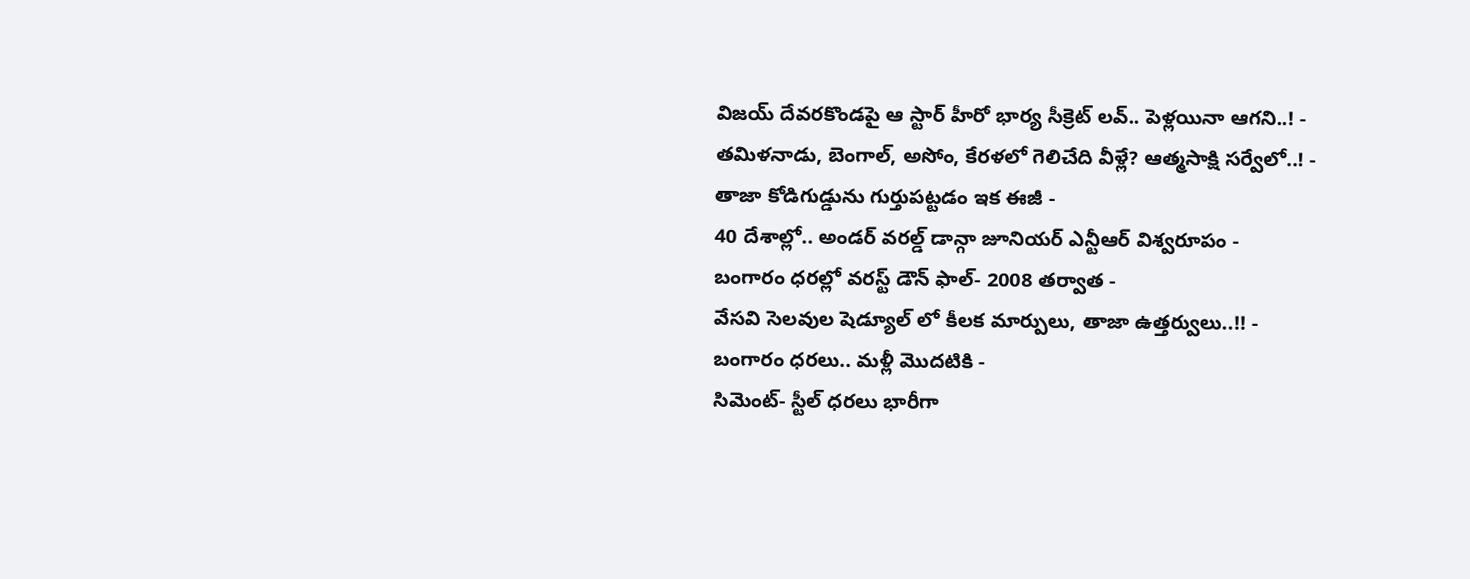విజయ్ దేవరకొండపై ఆ స్టార్ హీరో భార్య సీక్రెట్ లవ్.. పెళ్లయినా ఆగని..! -
తమిళనాడు, బెంగాల్, అసోం, కేరళలో గెలిచేది వీళ్లే? ఆత్మసాక్షి సర్వేలో..! -
తాజా కోడిగుడ్డును గుర్తుపట్టడం ఇక ఈజీ -
40 దేశాల్లో.. అండర్ వరల్డ్ డాన్గా జూనియర్ ఎన్టీఆర్ విశ్వరూపం -
బంగారం ధరల్లో వరస్ట్ డౌన్ ఫాల్- 2008 తర్వాత -
వేసవి సెలవుల షెడ్యూల్ లో కీలక మార్పులు, తాజా ఉత్తర్వులు..!! -
బంగారం ధరలు.. మళ్లీ మొదటికి -
సిమెంట్- స్టీల్ ధరలు భారీగా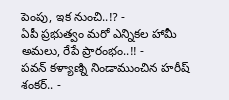పెంపు, ఇక నుంచి..!? -
ఏపీ ప్రభుత్వం మరో ఎన్నికల హామీ అమలు, రేపే ప్రారంభం..!! -
పవన్ కళ్యాణ్ని నిండాముంచిన హరీష్ శంకర్.. -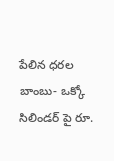పేలిన ధరల బాంబు- ఒక్కో సిలిండర్ పై రూ.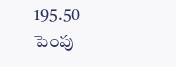195.50 పెంపు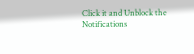Click it and Unblock the Notifications